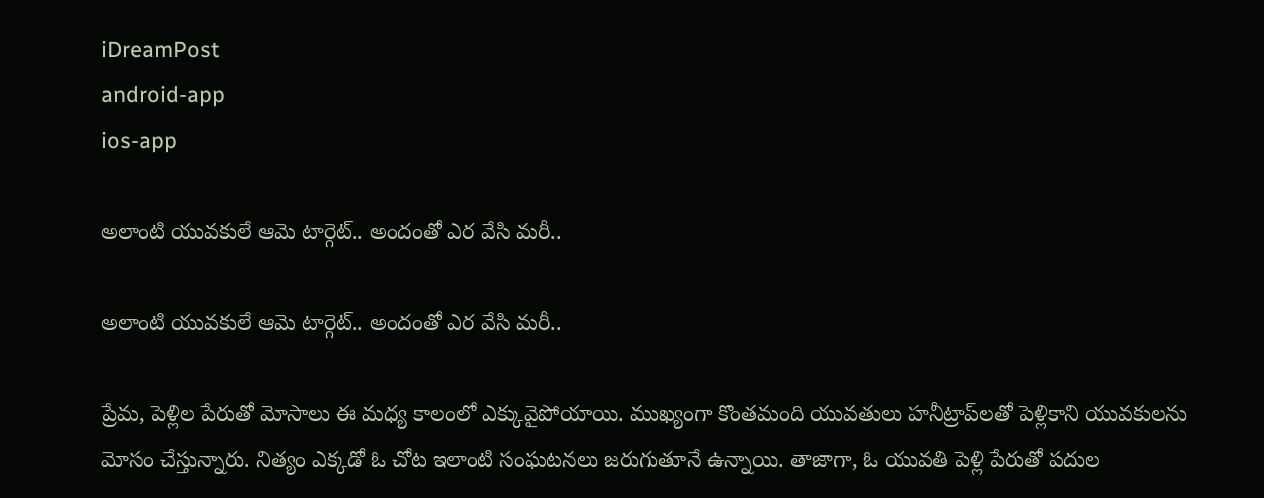iDreamPost
android-app
ios-app

అలాంటి యువకులే ఆమె టార్గెట్‌.. అందంతో ఎర వేసి మరీ..

అలాంటి యువకులే ఆమె టార్గెట్‌.. అందంతో ఎర వేసి మరీ..

ప్రేమ, పెళ్లిల పేరుతో మోసాలు ఈ మధ్య కాలంలో ఎక్కువైపోయాయి. ముఖ్యంగా కొంతమంది యువతులు హనీట్రాప్‌లతో పెళ్లికాని యువకులను మోసం చేస్తున్నారు. నిత్యం ఎక్కడో ఓ చోట ఇలాంటి సంఘటనలు జరుగుతూనే ఉన్నాయి. తాజాగా, ఓ యువతి పెళ్లి పేరుతో పదుల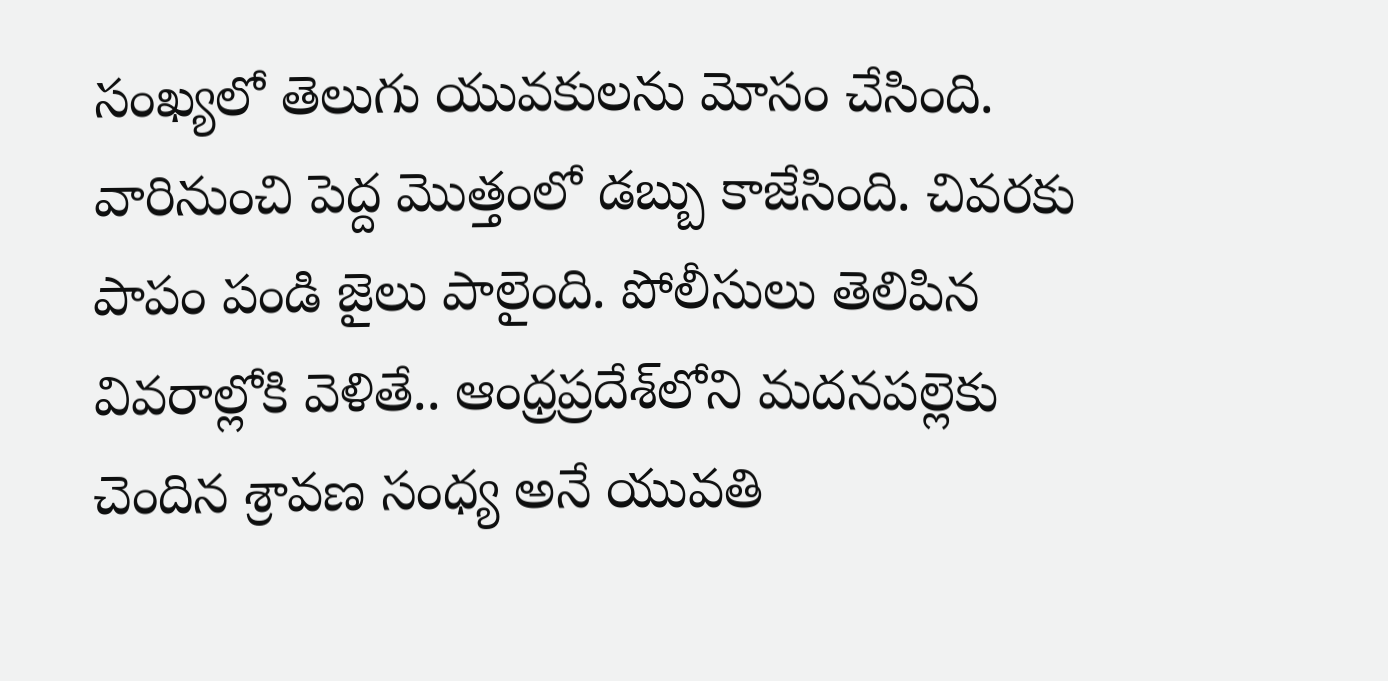సంఖ్యలో తెలుగు యువకులను మోసం చేసింది. వారినుంచి పెద్ద మొత్తంలో డబ్బు కాజేసింది. చివరకు పాపం పండి జైలు పాలైంది. పోలీసులు తెలిపిన వివరాల్లోకి వెళితే.. ఆంధ్రప్రదేశ్‌లోని మదనపల్లెకు చెందిన శ్రావణ సంధ్య అనే యువతి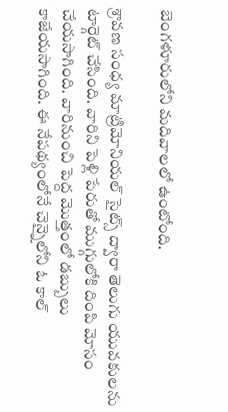బెంగళూరులోని మదివాలలో ఉంటోంది.

శ్రావణ సంధ్య మాట్రిమోనియల్‌ సైట్స్‌ ద్వారా తెలుగు యువకులను టార్గెట్‌ చేసింది. వారిని పెళ్లి పేరుతో ముగ్గులోకి దింపి మోసం చేయసాగింది. వారినుంచి పెద్ద మొత్తంలో డబ్బులు కాజేయసాగింది. ఈ నేపథ్యంలోనే చెన్నైలోని ఓ కాల్‌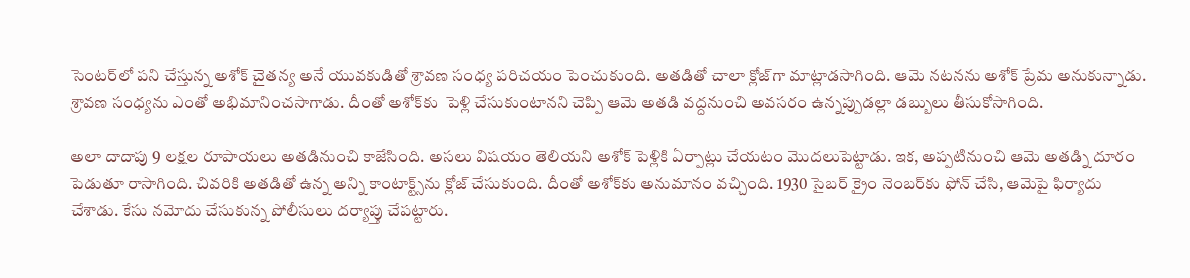సెంటర్‌లో పని చేస్తున్న అశోక్‌ చైతన్య అనే యువకుడితో శ్రావణ సంధ్య పరిచయం పెంచుకుంది. అతడితో చాలా క్లోజ్‌గా మాట్లాడసాగింది. ఆమె నటనను అశోక్‌ ప్రేమ అనుకున్నాడు. శ్రావణ సంధ్యను ఎంతో అభిమానించసాగాడు. దీంతో అశోక్‌కు  పెళ్లి చేసుకుంటానని చెప్పి ఆమె అతడి వద్దనుంచి అవసరం ఉన్నప్పుడల్లా డబ్బులు తీసుకోసాగింది.

అలా దాదాపు 9 లక్షల రూపాయలు అతడినుంచి కాజేసింది. అసలు విషయం తెలియని అశోక్‌ పెళ్లికి ఏర్పాట్లు చేయటం మొదలుపెట్టాడు. ఇక, అప్పటినుంచి ఆమె అతడ్ని దూరం పెడుతూ రాసాగింది. చివరికి అతడితో ఉన్న అన్ని కాంటాక్ట్స్‌ను క్లోజ్‌ చేసుకుంది. దీంతో అశోక్‌కు అనుమానం వచ్చింది. 1930 సైబర్‌ క్రైం నెంబర్‌కు ఫోన్‌ చేసి, ఆమెపై ఫిర్యాదు చేశాడు. కేసు నమోదు చేసుకున్న పోలీసులు దర్యాప్తు చేపట్టారు.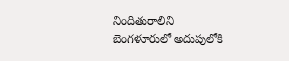నిందితురాలిని బెంగళూరులో అదుపులోకి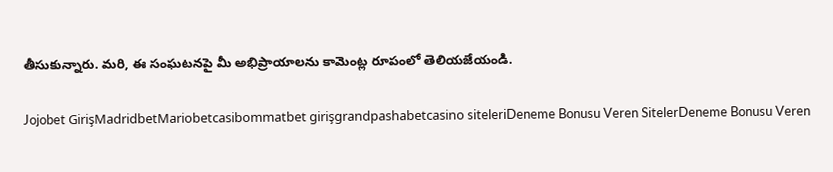తీసుకున్నారు. మరి, ఈ సంఘటనపై మీ అభిప్రాయాలను కామెంట్ల రూపంలో తెలియజేయండి.

Jojobet GirişMadridbetMariobetcasibommatbet girişgrandpashabetcasino siteleriDeneme Bonusu Veren SitelerDeneme Bonusu Veren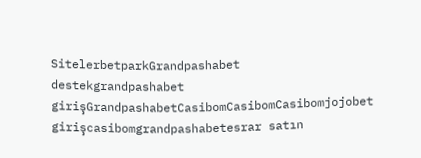SitelerbetparkGrandpashabet destekgrandpashabet girişGrandpashabetCasibomCasibomCasibomjojobet girişcasibomgrandpashabetesrar satın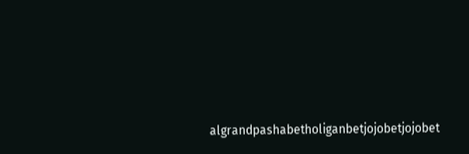algrandpashabetholiganbetjojobetjojobet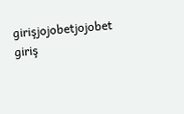girişjojobetjojobet giriş